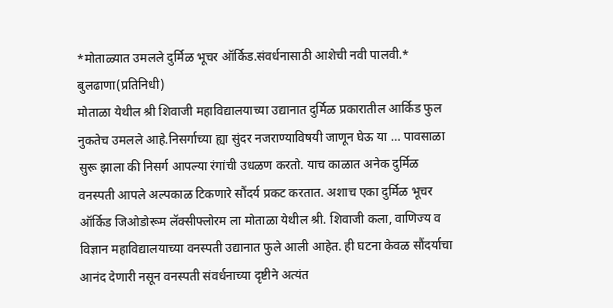*मोताळ्यात उमलले दुर्मिळ भूचर ऑर्किड.संवर्धनासाठी आशेची नवी पालवी.*
बुलढाणा(प्रतिनिधी)
मोताळा येथील श्री शिवाजी महाविद्यालयाच्या उद्यानात दुर्मिळ प्रकारातील आर्किड फुल नुकतेच उमलले आहे.निसर्गाच्या ह्या सुंदर नजराण्याविषयी जाणून घेऊ या … पावसाळा सुरू झाला की निसर्ग आपल्या रंगांची उधळण करतो. याच काळात अनेक दुर्मिळ वनस्पती आपले अल्पकाळ टिकणारे सौंदर्य प्रकट करतात. अशाच एका दुर्मिळ भूचर ऑर्किड जिओडोरूम लॅक्सीफ्लोरम ला मोताळा येथील श्री. शिवाजी कला, वाणिज्य व विज्ञान महाविद्यालयाच्या वनस्पती उद्यानात फुले आली आहेत. ही घटना केवळ सौंदर्याचा आनंद देणारी नसून वनस्पती संवर्धनाच्या दृष्टीने अत्यंत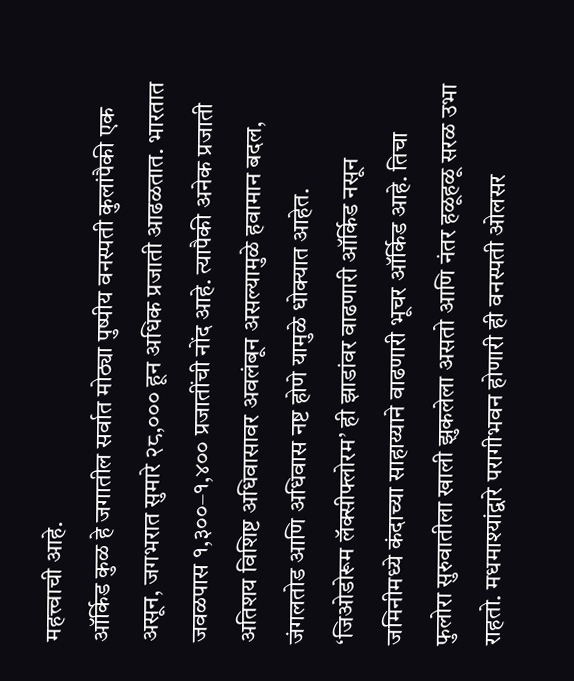महत्त्वाची आहे.
ऑर्किड कुळ हे जगातील सर्वात मोठ्या पुष्पीय वनस्पती कुलांपैकी एक असून, जगभरात सुमारे २८,००० हून अधिक प्रजाती आढळतात. भारतात जवळपास १,३००–१,४०० प्रजातींची नोंद आहे. त्यापैकी अनेक प्रजाती अतिशय विशिष्ट अधिवासावर अवलंबून असल्यामुळे हवामान बदल, जंगलतोड आणि अधिवास नष्ट होणे यामुळे धोक्यात आहेत.
‘जिओडोरूम लॅक्सीफ्लोरम’ ही झाडांवर वाढणारी ऑर्किड नसून जमिनीमध्ये कंदाच्या साहाय्याने वाढणारी भूचर ऑर्किड आहे. तिचा फुलोरा सुरुवातीला खाली झुकलेला असतो आणि नंतर हळूहळू सरळ उभा राहतो. मधमाश्यांद्वारे परागीभवन होणारी ही वनस्पती ओलसर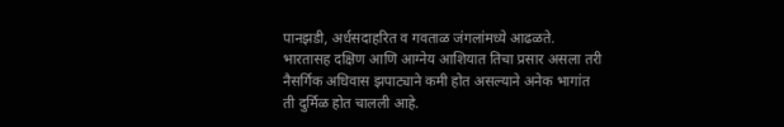पानझडी, अर्धसदाहरित व गवताळ जंगलांमध्ये आढळते. भारतासह दक्षिण आणि आग्नेय आशियात तिचा प्रसार असला तरी नैसर्गिक अधिवास झपाट्याने कमी होत असल्याने अनेक भागांत ती दुर्मिळ होत चालली आहे.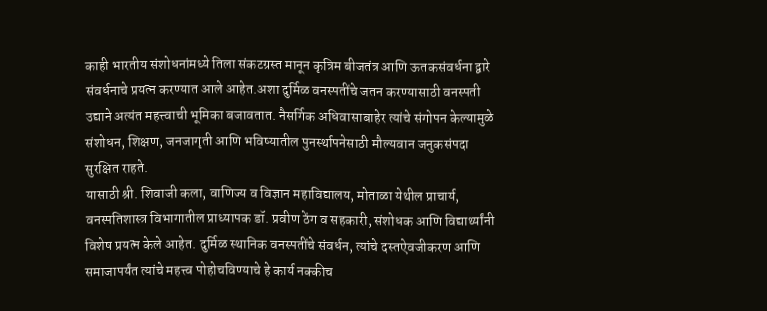काही भारतीय संशोधनांमध्ये तिला संकटग्रस्त मानून कृत्रिम बीजतंत्र आणि ऊतकसंवर्धना द्वारे संवर्धनाचे प्रयत्न करण्यात आले आहेत.अशा दुर्मिळ वनस्पतींचे जतन करण्यासाठी वनस्पती उद्याने अत्यंत महत्त्वाची भूमिका बजावतात. नैसर्गिक अधिवासाबाहेर त्यांचे संगोपन केल्यामुळे संशोधन, शिक्षण, जनजागृती आणि भविष्यातील पुनर्स्थापनेसाठी मौल्यवान जनुकसंपदा सुरक्षित राहते.
यासाठी श्री. शिवाजी कला, वाणिज्य व विज्ञान महाविद्यालय, मोताळा येथील प्राचार्य, वनस्पतिशास्त्र विभागातील प्राध्यापक डॉ. प्रवीण ठेंग व सहकारी, संशोधक आणि विद्यार्थ्यांनी विशेष प्रयत्न केले आहेत. दुर्मिळ स्थानिक वनस्पतींचे संवर्धन, त्यांचे दस्तऐवजीकरण आणि समाजापर्यंत त्यांचे महत्त्व पोहोचविण्याचे हे कार्य नक्कीच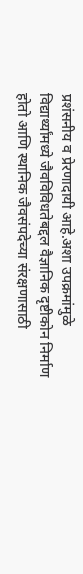प्रशंसनीय व प्रेरणादायी आहे.अशा उपक्रमांमुळे विद्यार्थ्यांमध्ये जैवविविधतेबद्दल वैज्ञानिक दृष्टीकोन निर्माण होतो आणि स्थानिक जैवसंपदेच्या संरक्षणासाठी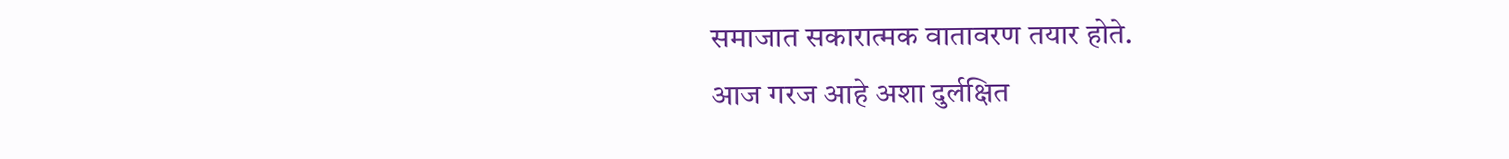समाजात सकारात्मक वातावरण तयार होते.
आज गरज आहे अशा दुर्लक्षित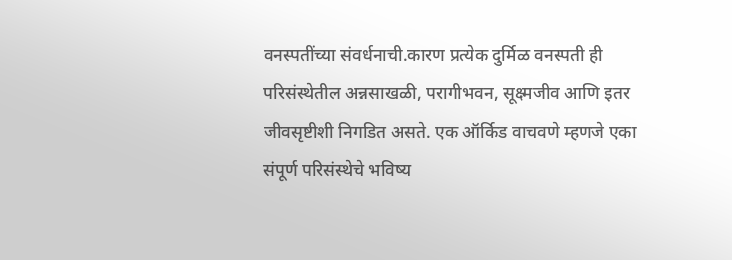वनस्पतींच्या संवर्धनाची.कारण प्रत्येक दुर्मिळ वनस्पती ही परिसंस्थेतील अन्नसाखळी, परागीभवन, सूक्ष्मजीव आणि इतर जीवसृष्टीशी निगडित असते. एक ऑर्किड वाचवणे म्हणजे एका संपूर्ण परिसंस्थेचे भविष्य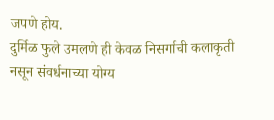जपणे होय.
दुर्मिळ फुले उमलणे ही केवळ निसर्गाची कलाकृती नसून संवर्धनाच्या योग्य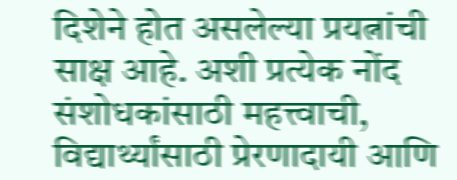दिशेने होत असलेल्या प्रयत्नांची साक्ष आहे. अशी प्रत्येक नोंद संशोधकांसाठी महत्त्वाची, विद्यार्थ्यांसाठी प्रेरणादायी आणि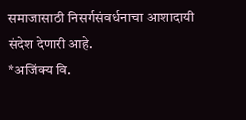समाजासाठी निसर्गसंवर्धनाचा आशादायी संदेश देणारी आहे.
*अजिंक्य वि.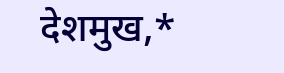देशमुख,*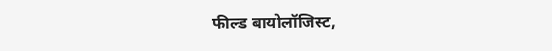फील्ड बायोलॉजिस्ट,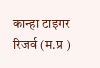कान्हा टाइगर रिजर्व (म.प्र )